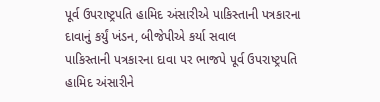પૂર્વ ઉપરાષ્ટ્રપતિ હામિદ અંસારીએ પાકિસ્તાની પત્રકારના દાવાનું કર્યું ખંડન, બીજેપીએ કર્યા સવાલ
પાકિસ્તાની પત્રકારના દાવા પર ભાજપે પૂર્વ ઉપરાષ્ટ્રપતિ હામિદ અંસારીને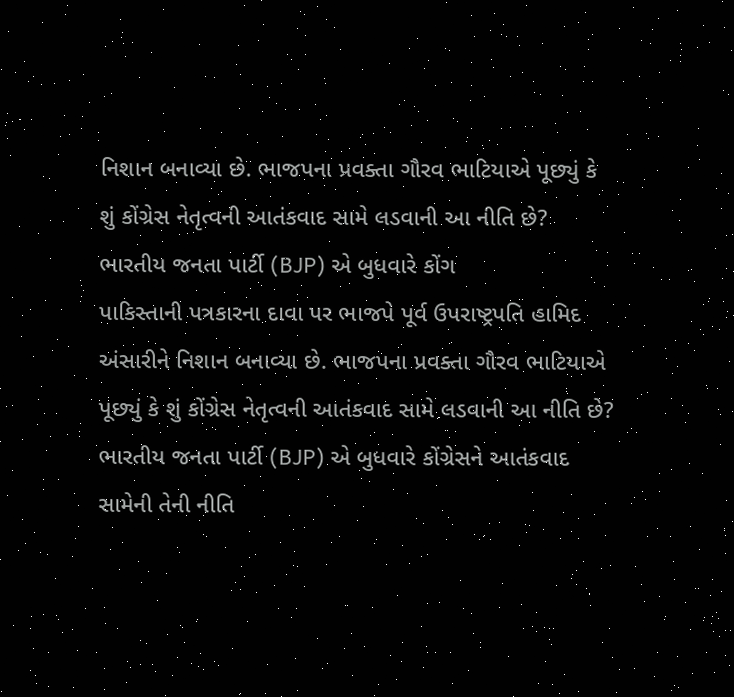નિશાન બનાવ્યા છે. ભાજપના પ્રવક્તા ગૌરવ ભાટિયાએ પૂછ્યું કે શું કોંગ્રેસ નેતૃત્વની આતંકવાદ સામે લડવાની આ નીતિ છે? ભારતીય જનતા પાર્ટી (BJP) એ બુધવારે કોંગ
પાકિસ્તાની પત્રકારના દાવા પર ભાજપે પૂર્વ ઉપરાષ્ટ્રપતિ હામિદ અંસારીને નિશાન બનાવ્યા છે. ભાજપના પ્રવક્તા ગૌરવ ભાટિયાએ પૂછ્યું કે શું કોંગ્રેસ નેતૃત્વની આતંકવાદ સામે લડવાની આ નીતિ છે? ભારતીય જનતા પાર્ટી (BJP) એ બુધવારે કોંગ્રેસને આતંકવાદ સામેની તેની નીતિ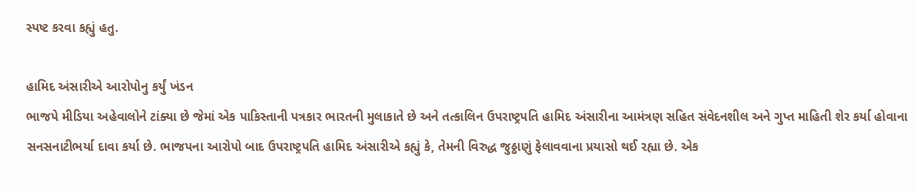સ્પષ્ટ કરવા કહ્યું હતુ.

હામિદ અંસારીએ આરોપોનુ કર્યું ખંડન
ભાજપે મીડિયા અહેવાલોને ટાંક્યા છે જેમાં એક પાકિસ્તાની પત્રકાર ભારતની મુલાકાતે છે અને તત્કાલિન ઉપરાષ્ટ્રપતિ હામિદ અંસારીના આમંત્રણ સહિત સંવેદનશીલ અને ગુપ્ત માહિતી શેર કર્યા હોવાના સનસનાટીભર્યા દાવા કર્યા છે. ભાજપના આરોપો બાદ ઉપરાષ્ટ્રપતિ હામિદ અંસારીએ કહ્યું કે, તેમની વિરુદ્ધ જુઠ્ઠાણું ફેલાવવાના પ્રયાસો થઈ રહ્યા છે. એક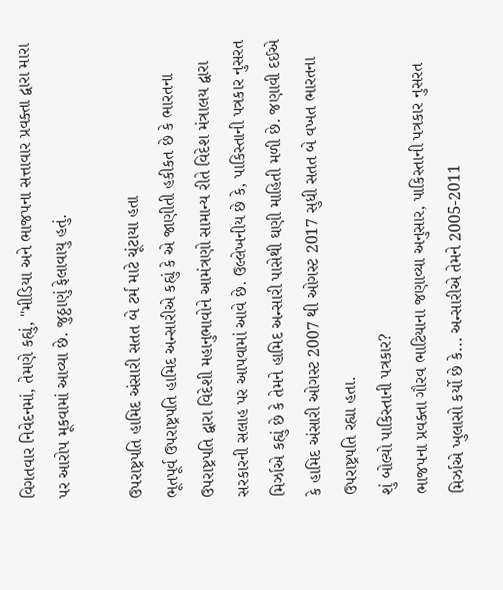વિગતવાર નિવેદનમાં, તેમણે કહ્યું, "મીડિયા અને ભાજપના સત્તાવાર પ્રવક્તા દ્વારા મારા પર આરોપ મૂકવામાં આવ્યા છે. જુઠ્ઠાણું ફેલાવાયુ હતું.

ઉપરાષ્ટ્રપતિ હામિદ અંસારી સતત બે ટર્મ માટે ચૂંટાયા હતા
ભૂતપૂર્વ ઉપરાષ્ટ્રપતિ હામિદ અન્સારીએ કહ્યું કે એ જાણીતી હકીકત છે કે ભારતના ઉપરાષ્ટ્રપતિ દ્વારા વિદેશી મહાનુભાવોને આમંત્રણો સામાન્ય રીતે વિદેશ મંત્રાલય દ્વારા સરકારની સલાહ પર આપવામાં આવે છે. ઉલ્લેખનીય છે કે, પાકિસ્તાની પત્રકાર નુસરત મિર્ઝાએ કહ્યું છે કે તેમને હામિદ અન્સારી પાસેથી ઘણી માહિતી મળી છે. જણાવી દઈએ કે હામિદ અંસારી ઓગસ્ટ 2007 થી ઓગસ્ટ 2017 સુધી સતત બે વખત ભારતના ઉપરાષ્ટ્રપતિ રહ્યા હતા.
શું બોલ્યો પાકિસ્તાની પત્રકાર?
ભાજપના પ્રવક્તા ગૌરવ ભાટિયાના જણાવ્યા અનુસાર, પાકિસ્તાની પત્રકાર નુસરત મિર્ઝાએ ખુલાસો કર્યો છે કે... અન્સારીએ તેમને 2005-2011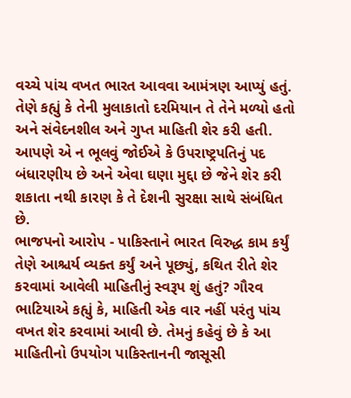વચ્ચે પાંચ વખત ભારત આવવા આમંત્રણ આપ્યું હતું. તેણે કહ્યું કે તેની મુલાકાતો દરમિયાન તે તેને મળ્યો હતો અને સંવેદનશીલ અને ગુપ્ત માહિતી શેર કરી હતી. આપણે એ ન ભૂલવું જોઈએ કે ઉપરાષ્ટ્રપતિનું પદ બંધારણીય છે અને એવા ઘણા મુદ્દા છે જેને શેર કરી શકાતા નથી કારણ કે તે દેશની સુરક્ષા સાથે સંબંધિત છે.
ભાજપનો આરોપ - પાકિસ્તાને ભારત વિરુદ્ધ કામ કર્યું
તેણે આશ્ચર્ય વ્યક્ત કર્યું અને પૂછ્યું, કથિત રીતે શેર કરવામાં આવેલી માહિતીનું સ્વરૂપ શું હતું? ગૌરવ ભાટિયાએ કહ્યું કે, માહિતી એક વાર નહીં પરંતુ પાંચ વખત શેર કરવામાં આવી છે. તેમનું કહેવું છે કે આ માહિતીનો ઉપયોગ પાકિસ્તાનની જાસૂસી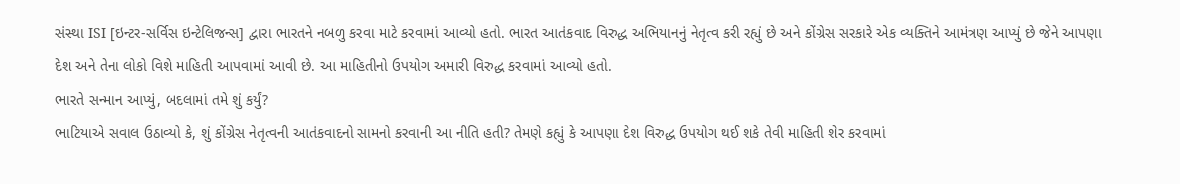સંસ્થા ISI [ઇન્ટર-સર્વિસ ઇન્ટેલિજન્સ] દ્વારા ભારતને નબળુ કરવા માટે કરવામાં આવ્યો હતો. ભારત આતંકવાદ વિરુદ્ધ અભિયાનનું નેતૃત્વ કરી રહ્યું છે અને કોંગ્રેસ સરકારે એક વ્યક્તિને આમંત્રણ આપ્યું છે જેને આપણા દેશ અને તેના લોકો વિશે માહિતી આપવામાં આવી છે. આ માહિતીનો ઉપયોગ અમારી વિરુદ્ધ કરવામાં આવ્યો હતો.
ભારતે સન્માન આપ્યું, બદલામાં તમે શું કર્યું?
ભાટિયાએ સવાલ ઉઠાવ્યો કે, શું કોંગ્રેસ નેતૃત્વની આતંકવાદનો સામનો કરવાની આ નીતિ હતી? તેમણે કહ્યું કે આપણા દેશ વિરુદ્ધ ઉપયોગ થઈ શકે તેવી માહિતી શેર કરવામાં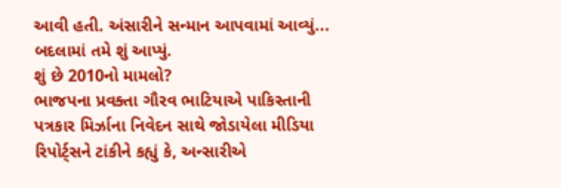આવી હતી. અંસારીને સન્માન આપવામાં આવ્યું... બદલામાં તમે શું આપ્યું.
શું છે 2010નો મામલો?
ભાજપના પ્રવક્તા ગૌરવ ભાટિયાએ પાકિસ્તાની પત્રકાર મિર્ઝાના નિવેદન સાથે જોડાયેલા મીડિયા રિપોર્ટ્સને ટાંકીને કહ્યું કે, અન્સારીએ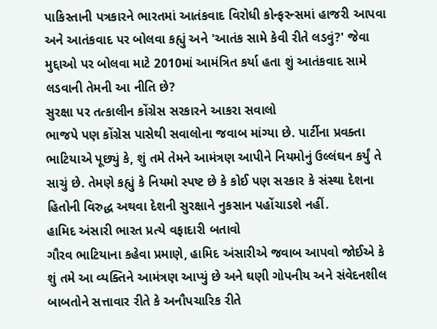પાકિસ્તાની પત્રકારને ભારતમાં આતંકવાદ વિરોધી કોન્ફરન્સમાં હાજરી આપવા અને આતંકવાદ પર બોલવા કહ્યું અને 'આતંક સામે કેવી રીતે લડવું?' જેવા મુદ્દાઓ પર બોલવા માટે 2010માં આમંત્રિત કર્યા હતા શું આતંકવાદ સામે લડવાની તેમની આ નીતિ છે?
સુરક્ષા પર તત્કાલીન કોંગ્રેસ સરકારને આકરા સવાલો
ભાજપે પણ કોંગ્રેસ પાસેથી સવાલોના જવાબ માંગ્યા છે. પાર્ટીના પ્રવક્તા ભાટિયાએ પૂછ્યું કે, શું તમે તેમને આમંત્રણ આપીને નિયમોનું ઉલ્લંઘન કર્યું તે સાચું છે. તેમણે કહ્યું કે નિયમો સ્પષ્ટ છે કે કોઈ પણ સરકાર કે સંસ્થા દેશના હિતોની વિરુદ્ધ અથવા દેશની સુરક્ષાને નુકસાન પહોંચાડશે નહીં.
હામિદ અંસારી ભારત પ્રત્યે વફાદારી બતાવો
ગૌરવ ભાટિયાના કહેવા પ્રમાણે, હામિદ અંસારીએ જવાબ આપવો જોઈએ કે શું તમે આ વ્યક્તિને આમંત્રણ આપ્યું છે અને ઘણી ગોપનીય અને સંવેદનશીલ બાબતોને સત્તાવાર રીતે કે અનૌપચારિક રીતે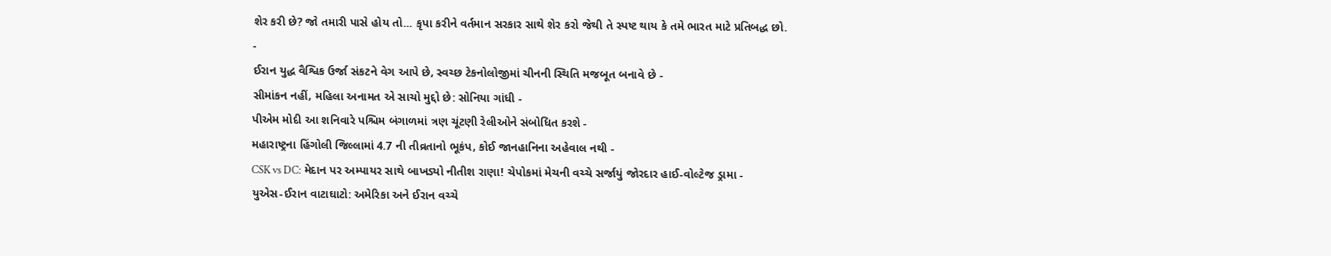શેર કરી છે? જો તમારી પાસે હોય તો... કૃપા કરીને વર્તમાન સરકાર સાથે શેર કરો જેથી તે સ્પષ્ટ થાય કે તમે ભારત માટે પ્રતિબદ્ધ છો.
-
ઈરાન યુદ્ધ વૈશ્વિક ઉર્જા સંકટને વેગ આપે છે, સ્વચ્છ ટેકનોલોજીમાં ચીનની સ્થિતિ મજબૂત બનાવે છે -
સીમાંકન નહીં, મહિલા અનામત એ સાચો મુદ્દો છે: સોનિયા ગાંધી -
પીએમ મોદી આ શનિવારે પશ્ચિમ બંગાળમાં ત્રણ ચૂંટણી રેલીઓને સંબોધિત કરશે -
મહારાષ્ટ્રના હિંગોલી જિલ્લામાં 4.7 ની તીવ્રતાનો ભૂકંપ, કોઈ જાનહાનિના અહેવાલ નથી -
CSK vs DC: મેદાન પર અમ્પાયર સાથે બાખડ્યો નીતીશ રાણા! ચેપોકમાં મેચની વચ્ચે સર્જાયું જોરદાર હાઈ-વોલ્ટેજ ડ્રામા -
યુએસ-ઈરાન વાટાઘાટો: અમેરિકા અને ઈરાન વચ્ચે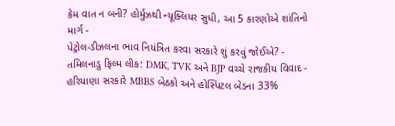કેમ વાત ન બની? હોર્મુઝથી ન્યૂક્લિયર સુધી, આ 5 કારણોએ શાંતિનો માર્ગ -
પેટ્રોલ-ડીઝલના ભાવ નિયંત્રિત કરવા સરકારે શું કરવું જોઈએ? -
તમિલનાડુ ફિલ્મ લીક: DMK, TVK અને BJP વચ્ચે રાજકીય વિવાદ -
હરિયાણા સરકારે MBBS બેઠકો અને હોસ્પિટલ બેડના 33%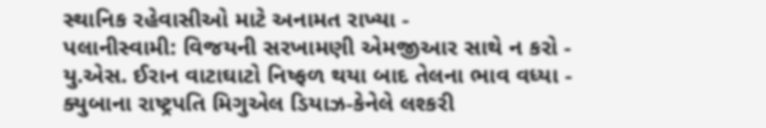સ્થાનિક રહેવાસીઓ માટે અનામત રાખ્યા -
પલાનીસ્વામી: વિજયની સરખામણી એમજીઆર સાથે ન કરો -
યુ.એસ. ઈરાન વાટાઘાટો નિષ્ફળ થયા બાદ તેલના ભાવ વધ્યા -
ક્યુબાના રાષ્ટ્રપતિ મિગુએલ ડિયાઝ-કેનેલે લશ્કરી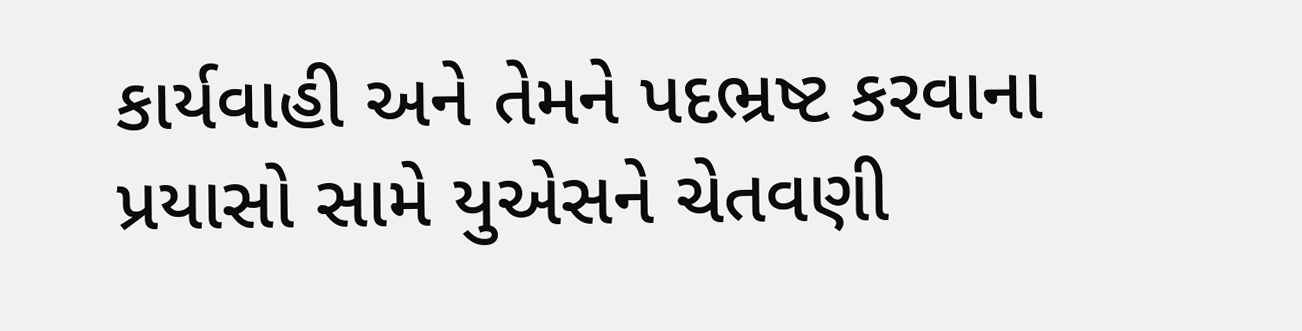કાર્યવાહી અને તેમને પદભ્રષ્ટ કરવાના પ્રયાસો સામે યુએસને ચેતવણી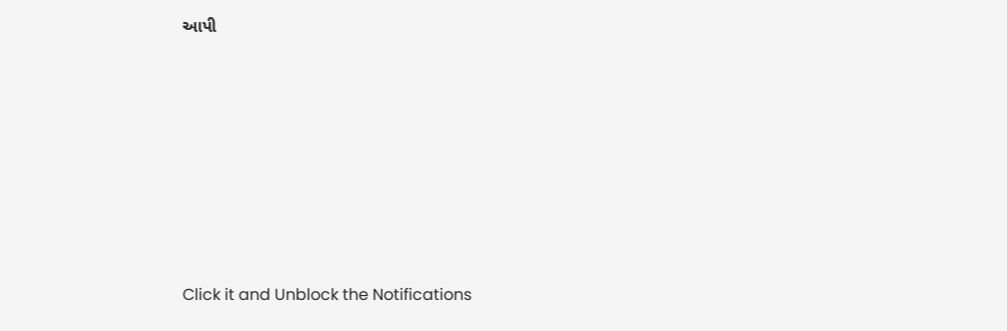આપી










Click it and Unblock the Notifications